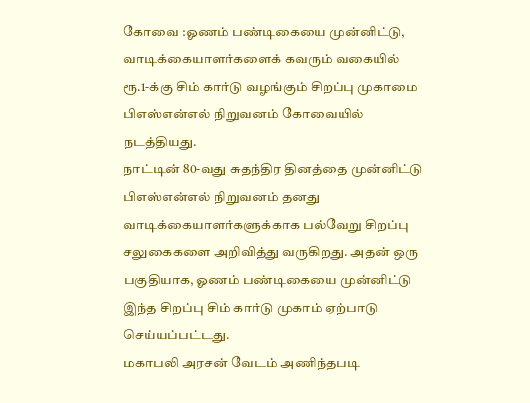கோவை :ஓணம் பண்டிகையை முன்னிட்டு, வாடிக்கையாளர்களைக் கவரும் வகையில் ரூ.1-க்கு சிம் கார்டு வழங்கும் சிறப்பு முகாமை பிஎஸ்என்எல் நிறுவனம் கோவையில் நடத்தியது.
நாட்டின் 80-வது சுதந்திர தினத்தை முன்னிட்டு பிஎஸ்என்எல் நிறுவனம் தனது வாடிக்கையாளர்களுக்காக பல்வேறு சிறப்பு சலுகைகளை அறிவித்து வருகிறது. அதன் ஒரு பகுதியாக, ஓணம் பண்டிகையை முன்னிட்டு இந்த சிறப்பு சிம் கார்டு முகாம் ஏற்பாடு செய்யப்பட்டது.
மகாபலி அரசன் வேடம் அணிந்தபடி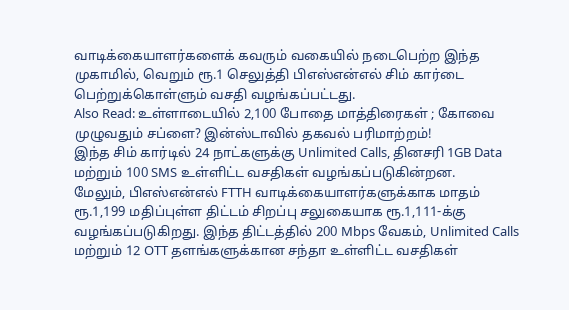வாடிக்கையாளர்களைக் கவரும் வகையில் நடைபெற்ற இந்த முகாமில், வெறும் ரூ.1 செலுத்தி பிஎஸ்என்எல் சிம் கார்டை பெற்றுக்கொள்ளும் வசதி வழங்கப்பட்டது.
Also Read: உள்ளாடையில் 2,100 போதை மாத்திரைகள் ; கோவை முழுவதும் சப்ளை? இன்ஸ்டாவில் தகவல் பரிமாற்றம்!
இந்த சிம் கார்டில் 24 நாட்களுக்கு Unlimited Calls, தினசரி 1GB Data மற்றும் 100 SMS உள்ளிட்ட வசதிகள் வழங்கப்படுகின்றன.
மேலும், பிஎஸ்என்எல் FTTH வாடிக்கையாளர்களுக்காக மாதம் ரூ.1,199 மதிப்புள்ள திட்டம் சிறப்பு சலுகையாக ரூ.1,111-க்கு வழங்கப்படுகிறது. இந்த திட்டத்தில் 200 Mbps வேகம், Unlimited Calls மற்றும் 12 OTT தளங்களுக்கான சந்தா உள்ளிட்ட வசதிகள்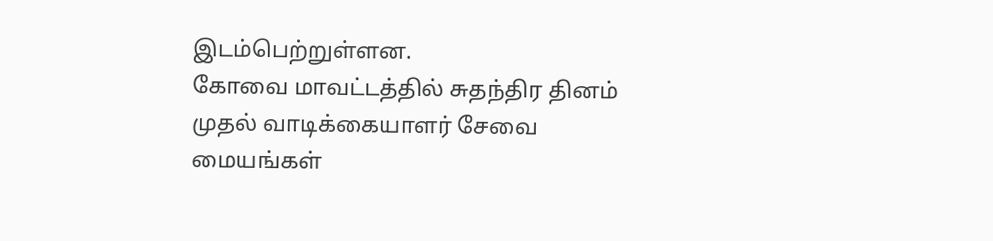இடம்பெற்றுள்ளன.
கோவை மாவட்டத்தில் சுதந்திர தினம் முதல் வாடிக்கையாளர் சேவை மையங்கள்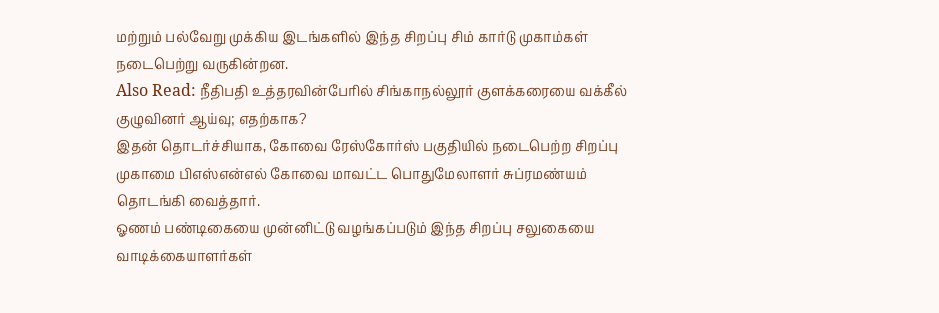மற்றும் பல்வேறு முக்கிய இடங்களில் இந்த சிறப்பு சிம் கார்டு முகாம்கள் நடைபெற்று வருகின்றன.
Also Read: நீதிபதி உத்தரவின்பேரில் சிங்காநல்லூர் குளக்கரையை வக்கீல் குழுவினர் ஆய்வு; எதற்காக?
இதன் தொடர்ச்சியாக, கோவை ரேஸ்கோர்ஸ் பகுதியில் நடைபெற்ற சிறப்பு முகாமை பிஎஸ்என்எல் கோவை மாவட்ட பொதுமேலாளர் சுப்ரமண்யம் தொடங்கி வைத்தார்.
ஓணம் பண்டிகையை முன்னிட்டு வழங்கப்படும் இந்த சிறப்பு சலுகையை வாடிக்கையாளர்கள்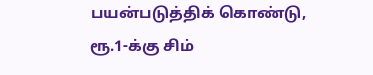பயன்படுத்திக் கொண்டு, ரூ.1-க்கு சிம்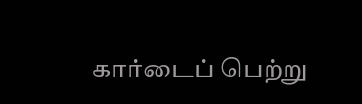கார்டைப் பெற்று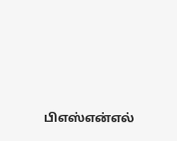பிஎஸ்என்எல்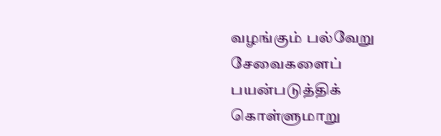வழங்கும் பல்வேறு சேவைகளைப் பயன்படுத்திக் கொள்ளுமாறு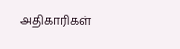அதிகாரிகள்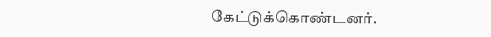கேட்டுக்கொண்டனர்.